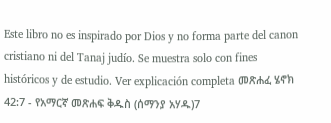Este libro no es inspirado por Dios y no forma parte del canon cristiano ni del Tanaj judío. Se muestra solo con fines históricos y de estudio. Ver explicación completa መጽሐፈ ሄኖክ 42:7 - የአማርኛ መጽሐፍ ቅዱስ (ሰማንያ አሃዱ)7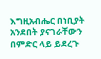እግዚአብሔር በነቢያት አንደበት ያናገራቸውን በምድር ላይ ይደረጉ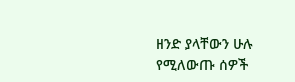ዘንድ ያላቸውን ሁሉ የሚለውጡ ሰዎች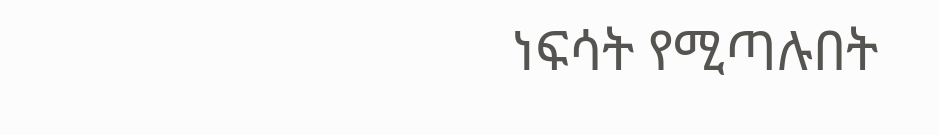ነፍሳት የሚጣሉበት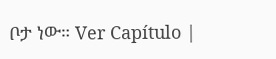ቦታ ነው። Ver Capítulo |